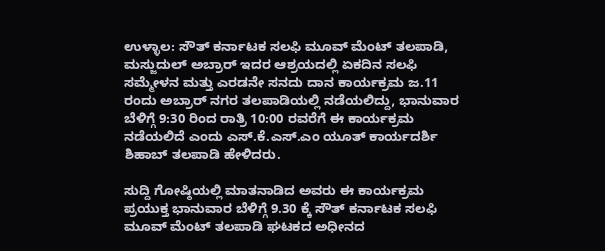ಉಳ್ಳಾಲ: ಸೌತ್ ಕರ್ನಾಟಕ ಸಲಫಿ ಮೂವ್ ಮೆಂಟ್ ತಲಪಾಡಿ, ಮಸ್ಜುದುಲ್ ಅಬ್ರಾರ್ ಇದರ ಆಶ್ರಯದಲ್ಲಿ ಏಕದಿನ ಸಲಫಿ ಸಮ್ಮೇಳನ ಮತ್ತು ಎರಡನೇ ಸನದು ದಾನ ಕಾರ್ಯಕ್ರಮ ಜ.11 ರಂದು ಅಬ್ರಾರ್ ನಗರ ತಲಪಾಡಿಯಲ್ಲಿ ನಡೆಯಲಿದ್ದು, ಭಾನುವಾರ ಬೆಳಿಗ್ಗೆ 9:30 ರಿಂದ ರಾತ್ರಿ 10:00 ರವರೆಗೆ ಈ ಕಾರ್ಯಕ್ರಮ ನಡೆಯಲಿದೆ ಎಂದು ಎಸ್.ಕೆ.ಎಸ್.ಎಂ ಯೂತ್ ಕಾರ್ಯದರ್ಶಿ ಶಿಹಾಬ್ ತಲಪಾಡಿ ಹೇಳಿದರು.

ಸುದ್ದಿ ಗೋಷ್ಠಿಯಲ್ಲಿ ಮಾತನಾಡಿದ ಅವರು ಈ ಕಾರ್ಯಕ್ರಮ ಪ್ರಯುಕ್ತ ಭಾನುವಾರ ಬೆಳಿಗ್ಗೆ 9.30 ಕ್ಕೆ ಸೌತ್ ಕರ್ನಾಟಕ ಸಲಫಿ ಮೂವ್ ಮೆಂಟ್ ತಲಪಾಡಿ ಘಟಕದ ಅಧೀನದ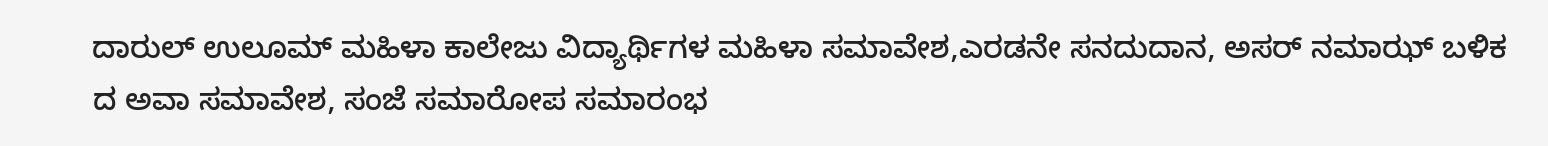ದಾರುಲ್ ಉಲೂಮ್ ಮಹಿಳಾ ಕಾಲೇಜು ವಿದ್ಯಾರ್ಥಿಗಳ ಮಹಿಳಾ ಸಮಾವೇಶ,ಎರಡನೇ ಸನದುದಾನ, ಅಸರ್ ನಮಾಝ್ ಬಳಿಕ ದ ಅವಾ ಸಮಾವೇಶ, ಸಂಜೆ ಸಮಾರೋಪ ಸಮಾರಂಭ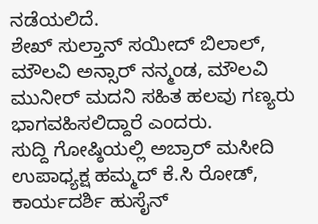ನಡೆಯಲಿದೆ.
ಶೇಖ್ ಸುಲ್ತಾನ್ ಸಯೀದ್ ಬಿಲಾಲ್, ಮೌಲವಿ ಅನ್ಸಾರ್ ನನ್ಮಂಡ, ಮೌಲವಿ ಮುನೀರ್ ಮದನಿ ಸಹಿತ ಹಲವು ಗಣ್ಯರು ಭಾಗವಹಿಸಲಿದ್ದಾರೆ ಎಂದರು.
ಸುದ್ದಿ ಗೋಷ್ಠಿಯಲ್ಲಿ ಅಬ್ರಾರ್ ಮಸೀದಿ ಉಪಾಧ್ಯಕ್ಷ ಹಮ್ಮದ್ ಕೆ.ಸಿ ರೋಡ್, ಕಾರ್ಯದರ್ಶಿ ಹುಸೈನ್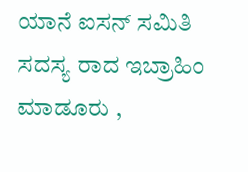ಯಾನೆ ಐಸನ್ ಸಮಿತಿ ಸದಸ್ಯ ರಾದ ಇಬ್ರಾಹಿಂ ಮಾಡೂರು ,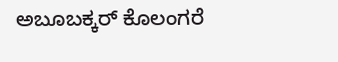ಅಬೂಬಕ್ಕರ್ ಕೊಲಂಗರೆ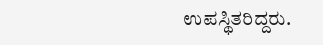ಉಪಸ್ಥಿತರಿದ್ದರು.